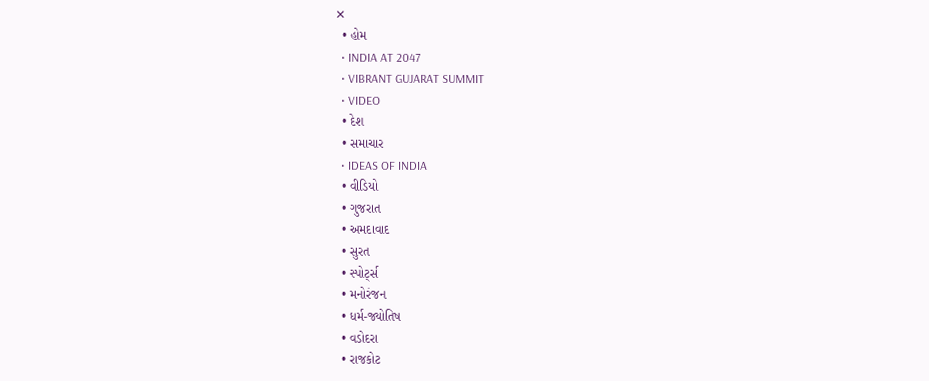✕
  • હોમ
  • INDIA AT 2047
  • VIBRANT GUJARAT SUMMIT
  • VIDEO
  • દેશ
  • સમાચાર
  • IDEAS OF INDIA
  • વીડિયો
  • ગુજરાત
  • અમદાવાદ
  • સુરત
  • સ્પોર્ટ્સ
  • મનોરંજન
  • ધર્મ-જ્યોતિષ
  • વડોદરા
  • રાજકોટ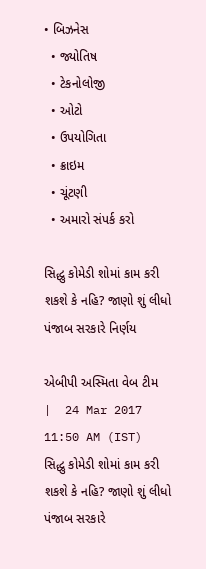• બિઝનેસ
  • જ્યોતિષ
  • ટેકનોલોજી
  • ઓટો
  • ઉપયોગિતા
  • ક્રાઇમ
  • ચૂંટણી
  • અમારો સંપર્ક કરો

સિદ્ધુ કોમેડી શોમાં કામ કરી શકશે કે નહિ? જાણો શું લીધો પંજાબ સરકારે નિર્ણય

એબીપી અસ્મિતા વેબ ટીમ   |  24 Mar 2017 11:50 AM (IST)
સિદ્ધુ કોમેડી શોમાં કામ કરી શકશે કે નહિ? જાણો શું લીધો પંજાબ સરકારે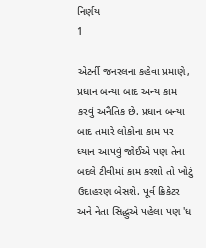નિર્ણય
1

એટર્ની જનરલના કહેવા પ્રમાણે, પ્રધાન બન્યા બાદ અન્ય કામ કરવું અનૈતિક છે. પ્રધાન બન્યા બાદ તમારે લોકોના કામ પર ધ્યાન આપવું જોઈએ પણ તેના બદલે ટીવીમાં કામ કરશો તો ખોટું ઉદાહરણ બેસશે. પૂર્વ ક્રિકેટર અને નેતા સિદ્ધુએ પહેલા પણ 'ધ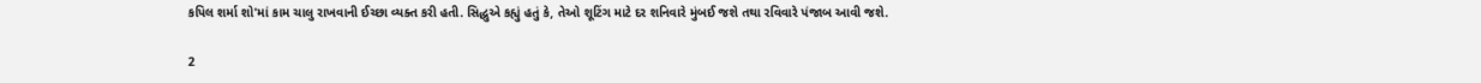કપિલ શર્મા શો'માં કામ ચાલુ રાખવાની ઈચ્છા વ્યક્ત કરી હતી. સિદ્ધુએ કહ્યું હતું કે, તેઓ શૂટિંગ માટે દર શનિવારે મુંબઈ જશે તથા રવિવારે પંજાબ આવી જશે.

2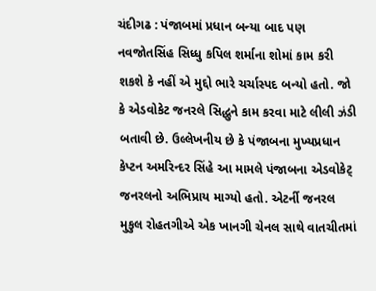ચંદીગઢ : પંજાબમાં પ્રધાન બન્યા બાદ પણ નવજોતસિંહ સિધ્ધુ કપિલ શર્માના શોમાં કામ કરી શકશે કે નહીં એ મુદ્દો ભારે ચર્ચાસ્પદ બન્યો હતો. જો કે એડવોકેટ જનરલે સિદ્ધુને કામ કરવા માટે લીલી ઝંડી બતાવી છે. ઉલ્લેખનીય છે કે પંજાબના મુખ્યપ્રધાન કેપ્ટન અમરિન્દર સિંહે આ મામલે પંજાબના એડવોકેટ્ જનરલનો અભિપ્રાય માગ્યો હતો. એટર્ની જનરલ મુકુલ રોહતગીએ એક ખાનગી ચેનલ સાથે વાતચીતમાં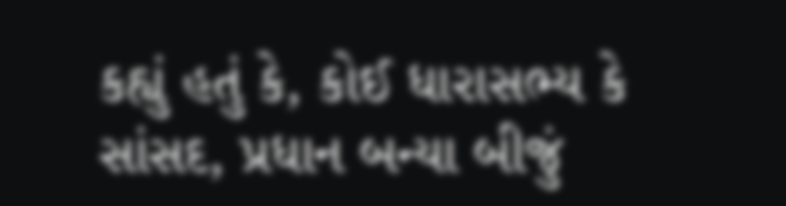કહ્યું હતું કે, કોઈ ધારાસભ્ય કે સાંસદ, પ્રધાન બન્યા બીજું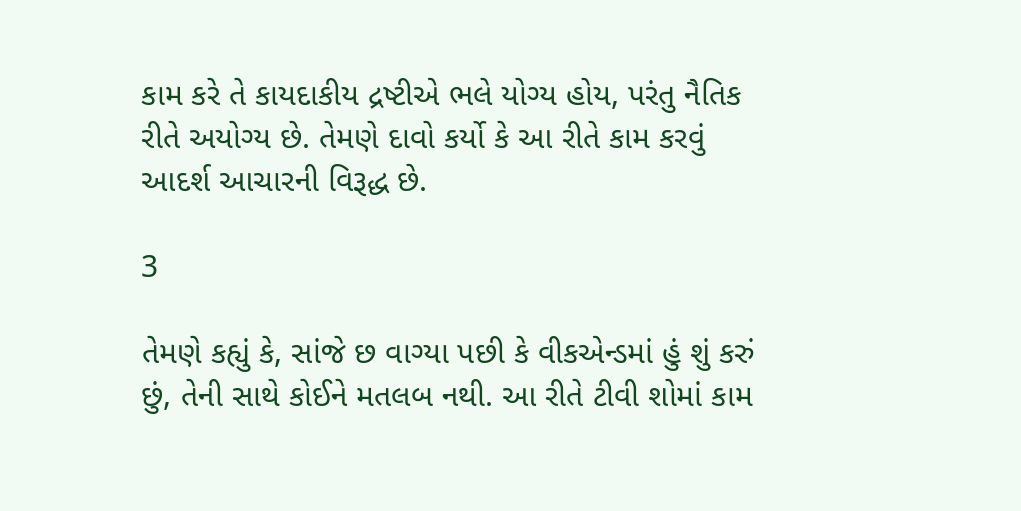કામ કરે તે કાયદાકીય દ્રષ્ટીએ ભલે યોગ્ય હોય, પરંતુ નૈતિક રીતે અયોગ્ય છે. તેમણે દાવો કર્યો કે આ રીતે કામ કરવું આદર્શ આચારની વિરૂદ્ધ છે.

3

તેમણે કહ્યું કે, સાંજે છ વાગ્યા પછી કે વીકએન્ડમાં હું શું કરું છું, તેની સાથે કોઈને મતલબ નથી. આ રીતે ટીવી શોમાં કામ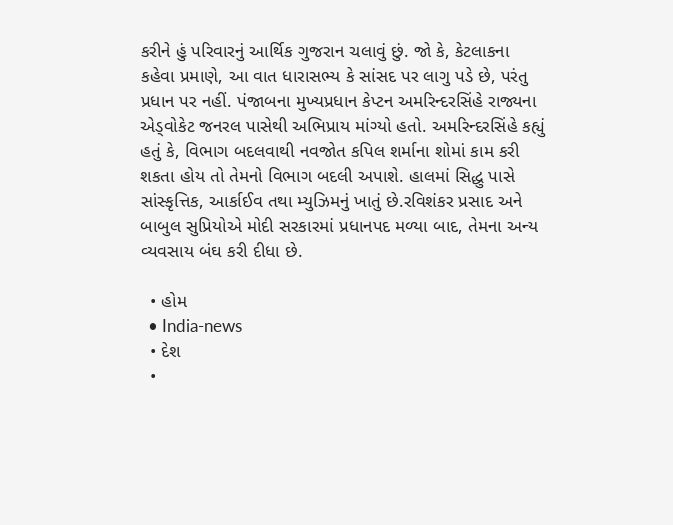કરીને હું પરિવારનું આર્થિક ગુજરાન ચલાવું છું. જો કે, કેટલાકના કહેવા પ્રમાણે, આ વાત ધારાસભ્ય કે સાંસદ પર લાગુ પડે છે, પરંતુ પ્રધાન પર નહીં. પંજાબના મુખ્યપ્રધાન કેપ્ટન અમરિન્દરસિંહે રાજ્યના એડ્વોકેટ જનરલ પાસેથી અભિપ્રાય માંગ્યો હતો. અમરિન્દરસિંહે કહ્યું હતું કે, વિભાગ બદલવાથી નવજોત કપિલ શર્માના શોમાં કામ કરી શકતા હોય તો તેમનો વિભાગ બદલી અપાશે. હાલમાં સિદ્ધુ પાસે સાંસ્કૃત્તિક, આર્કાઈવ તથા મ્યુઝિમનું ખાતું છે.રવિશંકર પ્રસાદ અને બાબુલ સુપ્રિયોએ મોદી સરકારમાં પ્રધાનપદ મળ્યા બાદ, તેમના અન્ય વ્યવસાય બંઘ કરી દીધા છે.

  • હોમ
  • India-news
  • દેશ
  •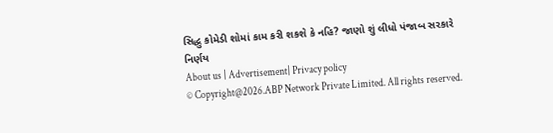સિદ્ધુ કોમેડી શોમાં કામ કરી શકશે કે નહિ? જાણો શું લીધો પંજાબ સરકારે નિર્ણય
About us | Advertisement| Privacy policy
© Copyright@2026.ABP Network Private Limited. All rights reserved.